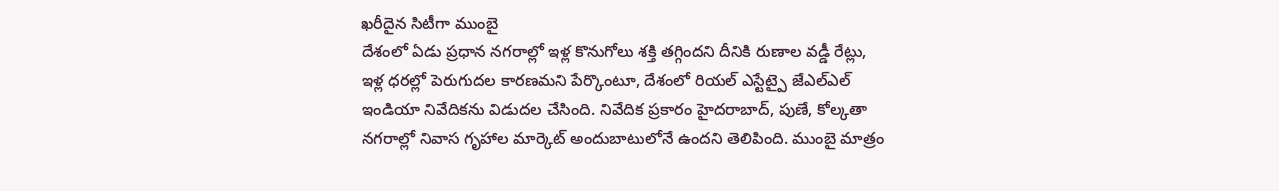ఖరీదైన సిటీగా ముంబై
దేశంలో ఏడు ప్రధాన నగరాల్లో ఇళ్ల కొనుగోలు శక్తి తగ్గిందని దీనికి రుణాల వడ్డీ రేట్లు, ఇళ్ల ధరల్లో పెరుగుదల కారణమని పేర్కొంటూ, దేశంలో రియల్ ఎస్టేట్పై జేఎల్ఎల్ ఇండియా నివేదికను విడుదల చేసింది. నివేదిక ప్రకారం హైదరాబాద్, పుణే, కోల్కతా నగరాల్లో నివాస గృహాల మార్కెట్ అందుబాటులోనే ఉందని తెలిపింది. ముంబై మాత్రం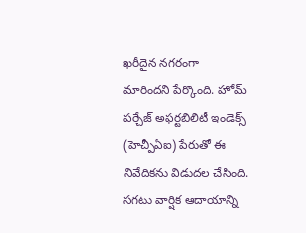ఖరీదైన నగరంగా మారిందని పేర్కొంది. హోమ్ పర్చేజ్ అఫర్టబిలిటీ ఇండెక్స్ (హెచ్పీఏఐ) పేరుతో ఈ నివేదికను విడుదల చేసింది. సగటు వార్షిక ఆదాయాన్ని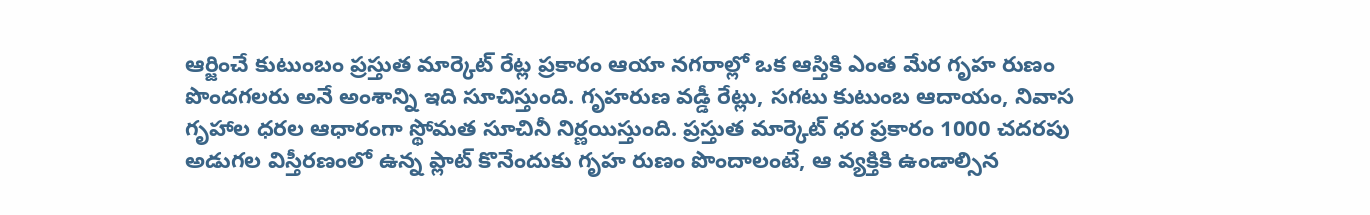ఆర్జించే కుటుంబం ప్రస్తుత మార్కెట్ రేట్ల ప్రకారం ఆయా నగరాల్లో ఒక ఆస్తికి ఎంత మేర గృహ రుణం పొందగలరు అనే అంశాన్ని ఇది సూచిస్తుంది. గృహరుణ వడ్డీ రేట్లు, సగటు కుటుంబ ఆదాయం, నివాస గృహాల ధరల ఆధారంగా స్థోమత సూచినీ నిర్ణయిస్తుంది. ప్రస్తుత మార్కెట్ ధర ప్రకారం 1000 చదరపు అడుగల విస్తీరణంలో ఉన్న ప్లాట్ కొనేందుకు గృహ రుణం పొందాలంటే, ఆ వ్యక్తికి ఉండాల్సిన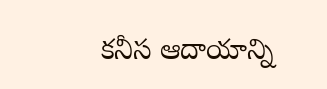కనీస ఆదాయాన్ని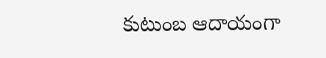కుటుంబ ఆదాయంగా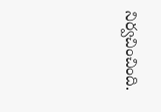నిర్వచించింది.